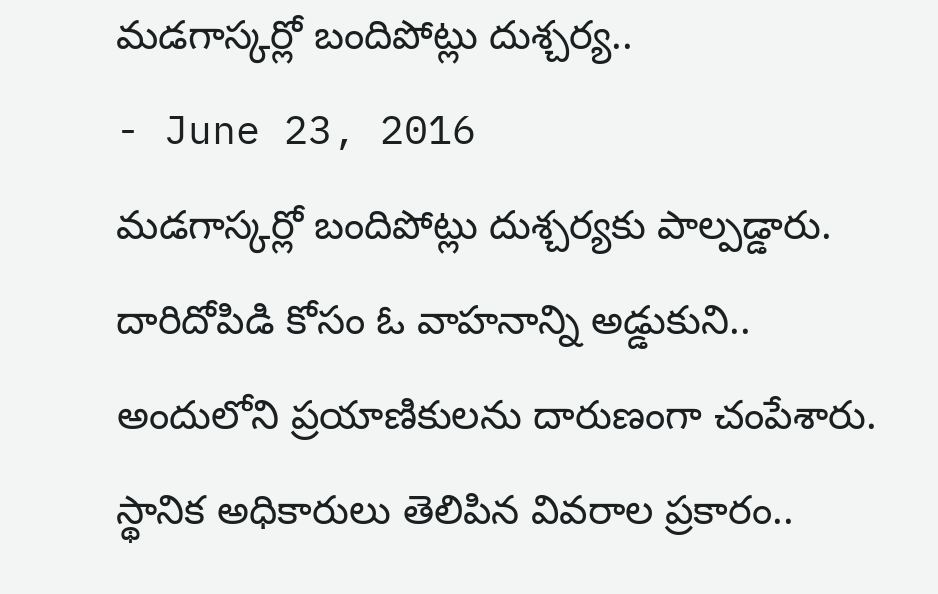మడగాస్కర్లో బందిపోట్లు దుశ్చర్య..
- June 23, 2016
మడగాస్కర్లో బందిపోట్లు దుశ్చర్యకు పాల్పడ్డారు. దారిదోపిడి కోసం ఓ వాహనాన్ని అడ్డుకుని.. అందులోని ప్రయాణికులను దారుణంగా చంపేశారు. స్థానిక అధికారులు తెలిపిన వివరాల ప్రకారం..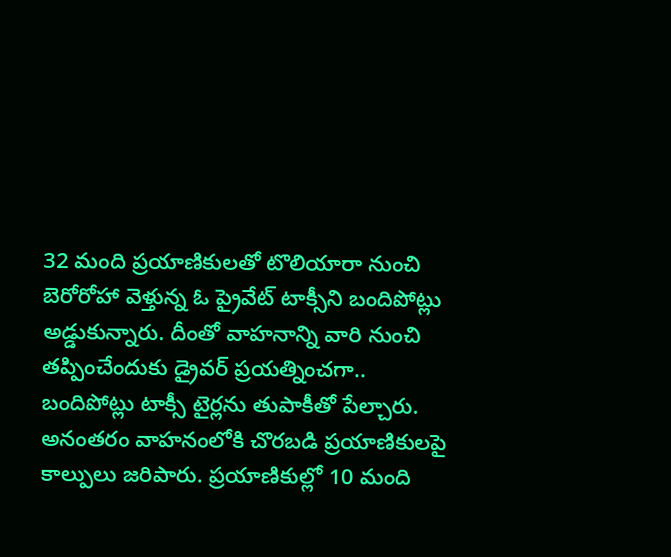32 మంది ప్రయాణికులతో టొలియారా నుంచి బెరోరోహా వెళ్తున్న ఓ ప్రైవేట్ టాక్సీని బందిపోట్లు అడ్డుకున్నారు. దీంతో వాహనాన్ని వారి నుంచి తప్పించేందుకు డ్రైవర్ ప్రయత్నించగా.. బందిపోట్లు టాక్సీ టైర్లను తుపాకీతో పేల్చారు. అనంతరం వాహనంలోకి చొరబడి ప్రయాణికులపై కాల్పులు జరిపారు. ప్రయాణికుల్లో 10 మంది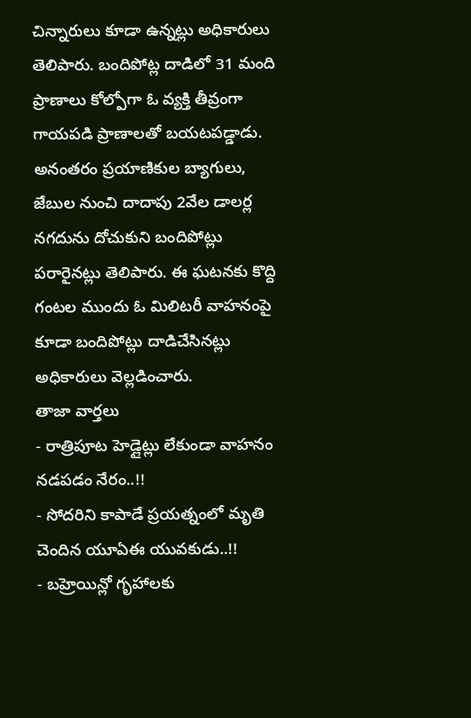చిన్నారులు కూడా ఉన్నట్లు అధికారులు తెలిపారు. బందిపోట్ల దాడిలో 31 మంది ప్రాణాలు కోల్పోగా ఓ వ్యక్తి తీవ్రంగా గాయపడి ప్రాణాలతో బయటపడ్డాడు.
అనంతరం ప్రయాణికుల బ్యాగులు, జేబుల నుంచి దాదాపు 2వేల డాలర్ల నగదును దోచుకుని బందిపోట్లు పరారైనట్లు తెలిపారు. ఈ ఘటనకు కొద్ది గంటల ముందు ఓ మిలిటరీ వాహనంపై కూడా బందిపోట్లు దాడిచేసినట్లు అధికారులు వెల్లడించారు.
తాజా వార్తలు
- రాత్రిపూట హెడ్లైట్లు లేకుండా వాహనం నడపడం నేరం..!!
- సోదరిని కాపాడే ప్రయత్నంలో మృతి చెందిన యూఏఈ యువకుడు..!!
- బహ్రెయిన్లో గృహాలకు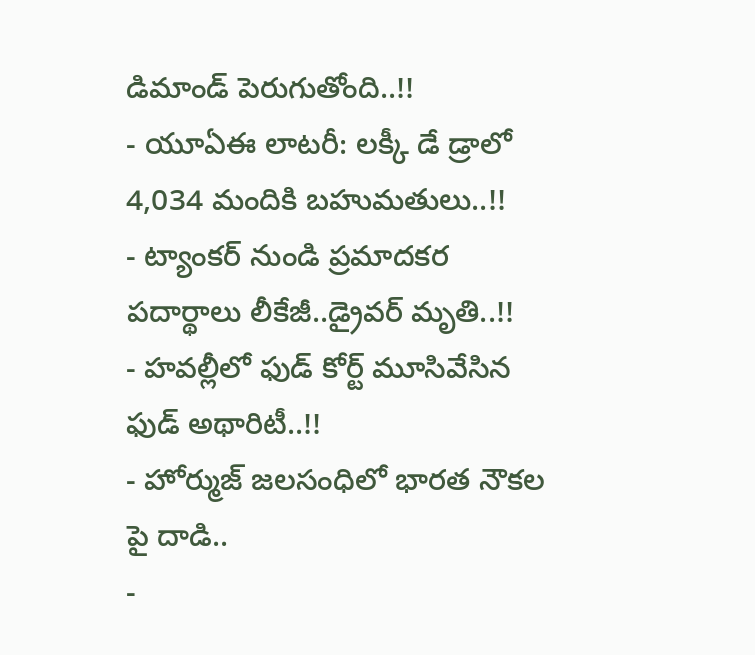డిమాండ్ పెరుగుతోంది..!!
- యూఏఈ లాటరీ: లక్కీ డే డ్రాలో 4,034 మందికి బహుమతులు..!!
- ట్యాంకర్ నుండి ప్రమాదకర పదార్థాలు లీకేజీ..డ్రైవర్ మృతి..!!
- హవల్లీలో ఫుడ్ కోర్ట్ మూసివేసిన ఫుడ్ అథారిటీ..!!
- హోర్ముజ్ జలసంధిలో భారత నౌకల పై దాడి..
-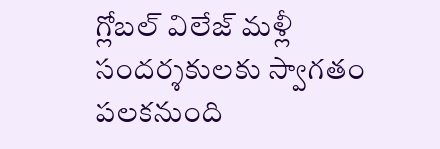గ్లోబల్ విలేజ్ మళ్లీ సందర్శకులకు స్వాగతం పలకనుంది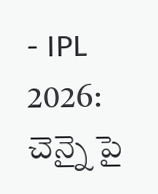- IPL 2026: చెన్నై పై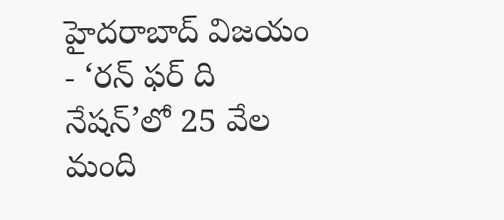హైదరాబాద్ విజయం
- ‘రన్ ఫర్ ది నేషన్’లో 25 వేల మంది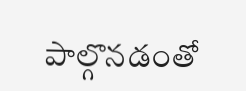పాల్గొనడంతో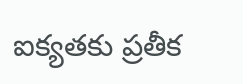ఐక్యతకు ప్రతీక